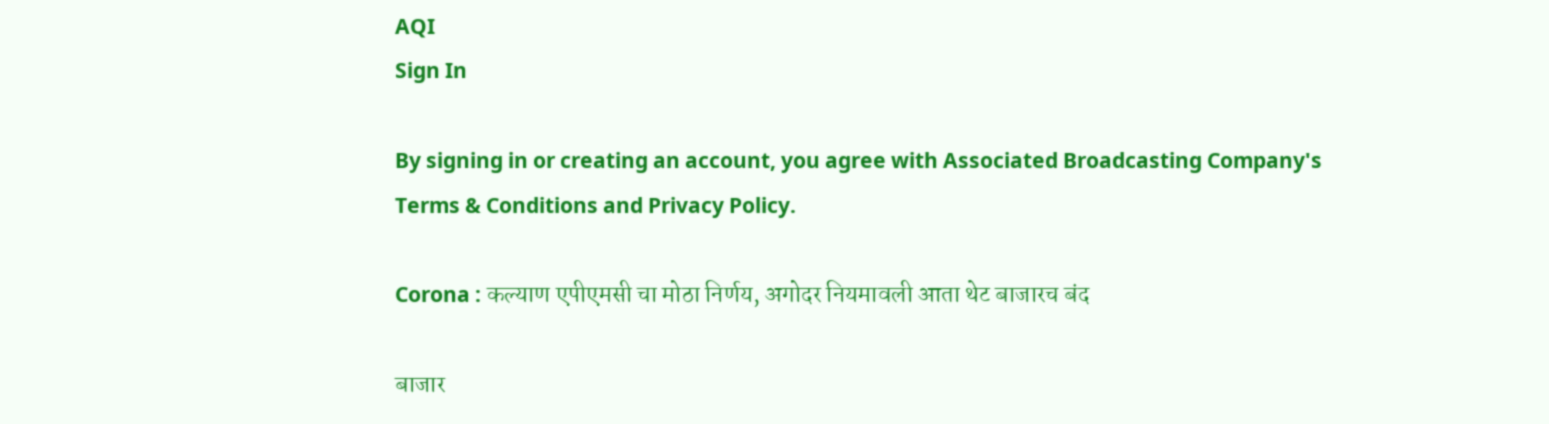AQI
Sign In

By signing in or creating an account, you agree with Associated Broadcasting Company's Terms & Conditions and Privacy Policy.

Corona : कल्याण एपीएमसी चा मोठा निर्णय, अगोदर नियमावली आता थेट बाजारच बंद

बाजार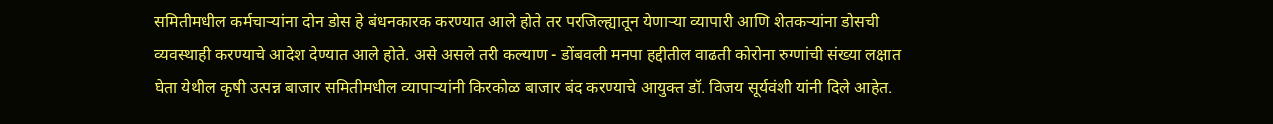समितीमधील कर्मचाऱ्यांना दोन डोस हे बंधनकारक करण्यात आले होते तर परजिल्ह्यातून येणाऱ्या व्यापारी आणि शेतकऱ्यांना डोसची व्यवस्थाही करण्याचे आदेश देण्यात आले होते. असे असले तरी कल्याण - डोंबवली मनपा हद्दीतील वाढती कोरोना रुग्णांची संख्या लक्षात घेता येथील कृषी उत्पन्न बाजार समितीमधील व्यापाऱ्यांनी किरकोळ बाजार बंद करण्याचे आयुक्त डॉ. विजय सूर्यवंशी यांनी दिले आहेत.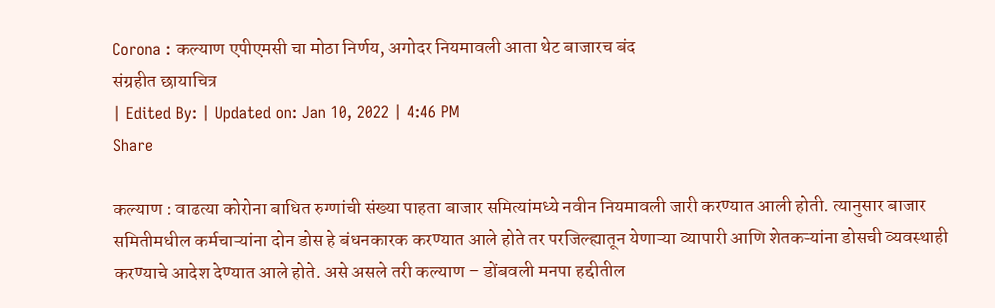Corona : कल्याण एपीएमसी चा मोठा निर्णय, अगोदर नियमावली आता थेट बाजारच बंद
संग्रहीत छायाचित्र
| Edited By: | Updated on: Jan 10, 2022 | 4:46 PM
Share

कल्याण : वाढत्या कोरोना बाधित रुग्णांची संख्या पाहता बाजार समित्यांमध्ये नवीन नियमावली जारी करण्यात आली होती. त्यानुसार बाजार समितीमधील कर्मचाऱ्यांना दोन डोस हे बंधनकारक करण्यात आले होते तर परजिल्ह्यातून येणाऱ्या व्यापारी आणि शेतकऱ्यांना डोसची व्यवस्थाही करण्याचे आदेश देण्यात आले होते. असे असले तरी कल्याण – डोंबवली मनपा हद्दीतील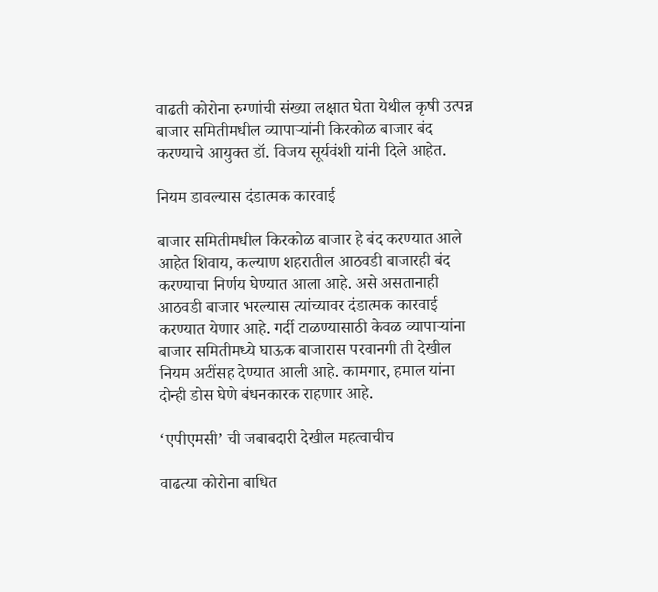वाढती कोरोना रुग्णांची संख्या लक्षात घेता येथील कृषी उत्पन्न बाजार समितीमधील व्यापाऱ्यांनी किरकोळ बाजार बंद करण्याचे आयुक्त डॉ. विजय सूर्यवंशी यांनी दिले आहेत.

नियम डावल्यास दंडात्मक कारवाई

बाजार समितीमधील किरकोळ बाजार हे बंद करण्यात आले आहेत शिवाय, कल्याण शहरातील आठवडी बाजारही बंद करण्याचा निर्णय घेण्यात आला आहे. असे असतानाही आठवडी बाजार भरल्यास त्यांच्यावर दंडात्मक कारवाई करण्यात येणार आहे. गर्दी टाळण्यासाठी केवळ व्यापाऱ्यांना बाजार समितीमध्ये घाऊक बाजारास परवानगी ती देखील नियम अटींसह देण्यात आली आहे. कामगार, हमाल यांना दोन्ही डोस घेणे बंधनकारक राहणार आहे.

‘एपीएमसी’ ची जबाबदारी देखील महत्वाचीच

वाढत्या कोरोना बाधित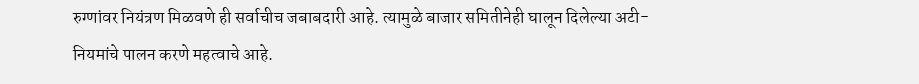रुग्णांवर नियंत्रण मिळवणे ही सर्वाचीच जबाबदारी आहे. त्यामुळे बाजार समितीनेही घालून दिलेल्या अटी-नियमांचे पालन करणे महत्वाचे आहे.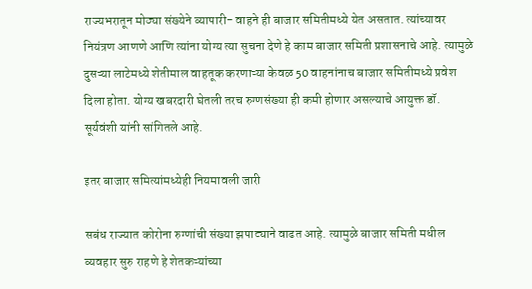राज्यभरातून मोठ्या संख्येने व्यापारी- वाहने ही बाजार समितीमध्ये येत असतात. त्यांच्यावर नियंत्रण आणणे आणि त्यांना योग्य त्या सुचना देणे हे काम बाजार समिती प्रशासनाचे आहे. त्यामुळे दुसऱ्या लाटेमध्ये शेतीमाल वाहतूक करणाऱ्या केवळ 50 वाहनांनाच बाजार समितीमध्ये प्रवेश दिला होता. योग्य खबरदारी घेतली तरच रुग्णसंख्या ही कमी होणार असल्याचे आयुक्त डॉ. सूर्यवंशी यांनी सांगितले आहे.

इतर बाजार समित्यांमध्येही नियमावली जारी

सबंध राज्यात कोरोना रुग्णांची संख्या झपाट्याने वाढत आहे. त्यामुळे बाजार समिती मधील व्यवहार सुरु राहणे हे शेतकऱ्यांच्या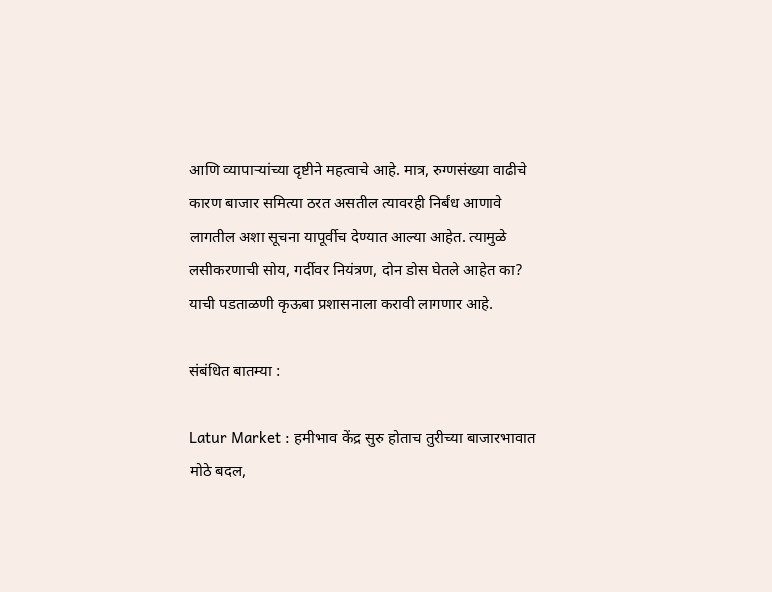आणि व्यापाऱ्यांच्या दृष्टीने महत्वाचे आहे. मात्र, रुग्णसंख्या वाढीचे कारण बाजार समित्या ठरत असतील त्यावरही निर्बंध आणावे लागतील अशा सूचना यापूर्वीच देण्यात आल्या आहेत. त्यामुळे लसीकरणाची सोय, गर्दीवर नियंत्रण, दोन डोस घेतले आहेत का? याची पडताळणी कृऊबा प्रशासनाला करावी लागणार आहे.

संबंधित बातम्या :

Latur Market : हमीभाव केंद्र सुरु होताच तुरीच्या बाजारभावात मोठे बदल,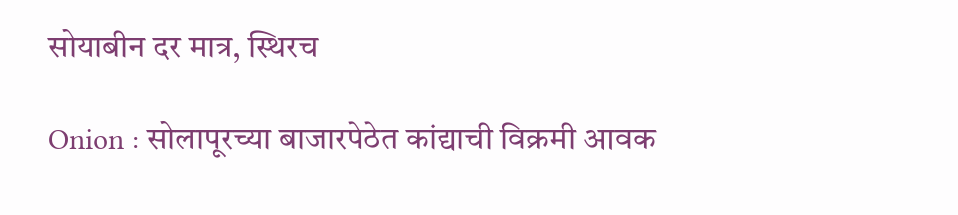सोयाबीन दर मात्र, स्थिरच

Onion : सोलापूरच्या बाजारपेठेत कांद्याची विक्रमी आवक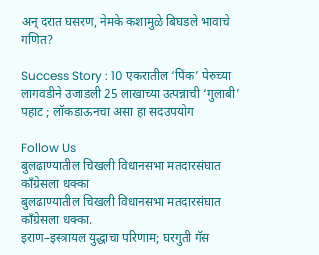अन् दरात घसरण, नेमके कशामुळे बिघडले भावाचे गणित?

Success Story : 10 एकरातील ‘पिंक’ पेरुच्या लागवडीने उजाडली 25 लाखाच्या उत्पन्नाची ‘गुलाबी’ पहाट ; लॉकडाऊनचा असा हा सदउपयोग

Follow Us
बुलढाण्यातील चिखली विधानसभा मतदारसंघात काँग्रेसला धक्का
बुलढाण्यातील चिखली विधानसभा मतदारसंघात काँग्रेसला धक्का.
इराण–इस्त्रायल युद्धाचा परिणाम; घरगुती गॅस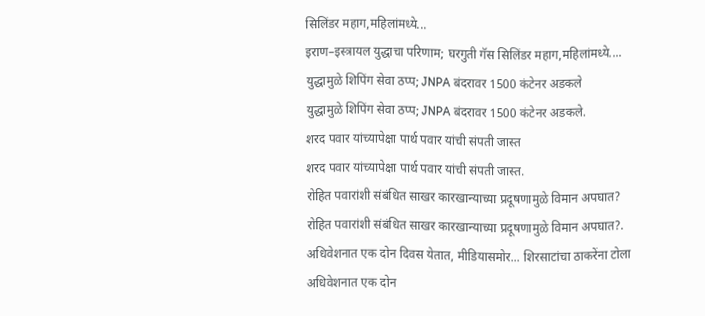सिलिंडर महाग,महिलांमध्ये...
इराण–इस्त्रायल युद्धाचा परिणाम; घरगुती गॅस सिलिंडर महाग,महिलांमध्ये....
युद्धामुळे शिपिंग सेवा ठप्प; JNPA बंदरावर 1500 कंटेनर अडकले
युद्धामुळे शिपिंग सेवा ठप्प; JNPA बंदरावर 1500 कंटेनर अडकले.
शरद पवार यांच्यापेक्षा पार्थ पवार यांची संपती जास्त
शरद पवार यांच्यापेक्षा पार्थ पवार यांची संपती जास्त.
रोहित पवारांशी संबंधित साखर कारखान्याच्या प्रदूषणामुळे विमान अपघात?
रोहित पवारांशी संबंधित साखर कारखान्याच्या प्रदूषणामुळे विमान अपघात?.
अधिवेशनात एक दोन दिवस येतात, मीडियासमोर... शिरसाटांचा ठाकरेंना टोला
अधिवेशनात एक दोन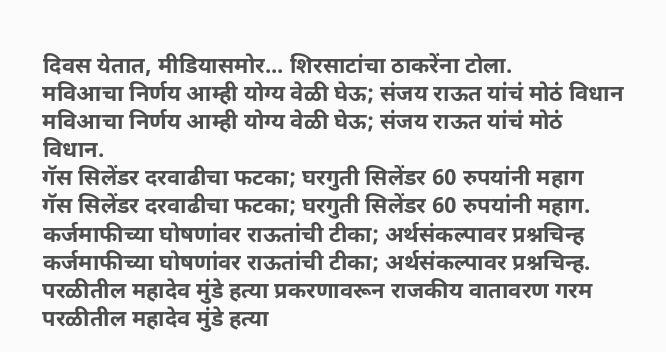दिवस येतात, मीडियासमोर... शिरसाटांचा ठाकरेंना टोला.
मविआचा निर्णय आम्ही योग्य वेळी घेऊ; संजय राऊत यांचं मोठं विधान
मविआचा निर्णय आम्ही योग्य वेळी घेऊ; संजय राऊत यांचं मोठं विधान.
गॅस सिलेंडर दरवाढीचा फटका; घरगुती सिलेंडर 60 रुपयांनी महाग
गॅस सिलेंडर दरवाढीचा फटका; घरगुती सिलेंडर 60 रुपयांनी महाग.
कर्जमाफीच्या घोषणांवर राऊतांची टीका; अर्थसंकल्पावर प्रश्नचिन्ह
कर्जमाफीच्या घोषणांवर राऊतांची टीका; अर्थसंकल्पावर प्रश्नचिन्ह.
परळीतील महादेव मुंडे हत्या प्रकरणावरून राजकीय वातावरण गरम
परळीतील महादेव मुंडे हत्या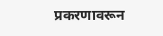प्रकरणावरून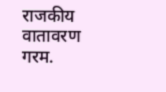राजकीय वातावरण गरम.